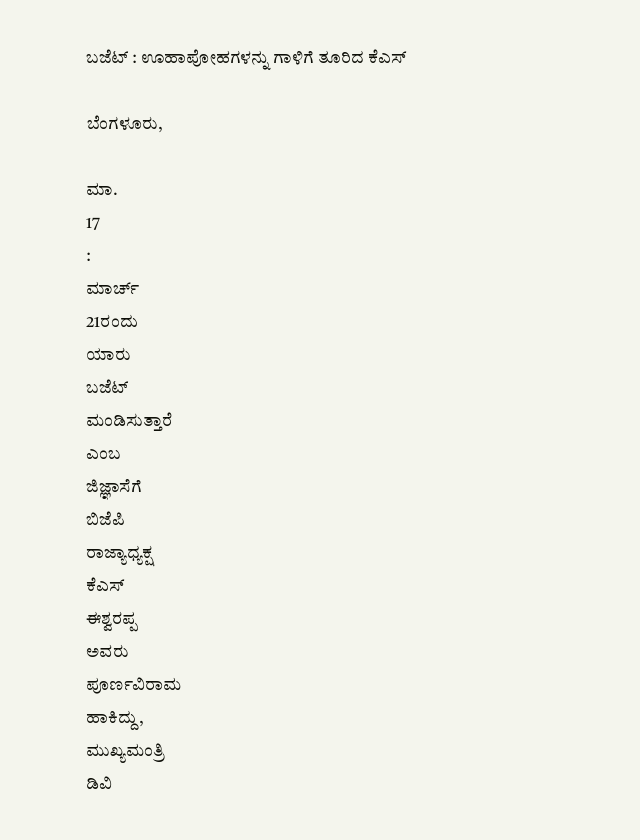ಬಜೆಟ್ : ಊಹಾಪೋಹಗಳನ್ನು ಗಾಳಿಗೆ ತೂರಿದ ಕೆಎಸ್

ಬೆಂಗಳೂರು,

ಮಾ.
17
:
ಮಾರ್ಚ್
21ರಂದು
ಯಾರು
ಬಜೆಟ್
ಮಂಡಿಸುತ್ತಾರೆ
ಎಂಬ
ಜಿಜ್ಞಾಸೆಗೆ
ಬಿಜೆಪಿ
ರಾಜ್ಯಾಧ್ಯಕ್ಷ
ಕೆಎಸ್
ಈಶ್ವರಪ್ಪ
ಅವರು
ಪೂರ್ಣವಿರಾಮ
ಹಾಕಿದ್ದು,
ಮುಖ್ಯಮಂತ್ರಿ
ಡಿವಿ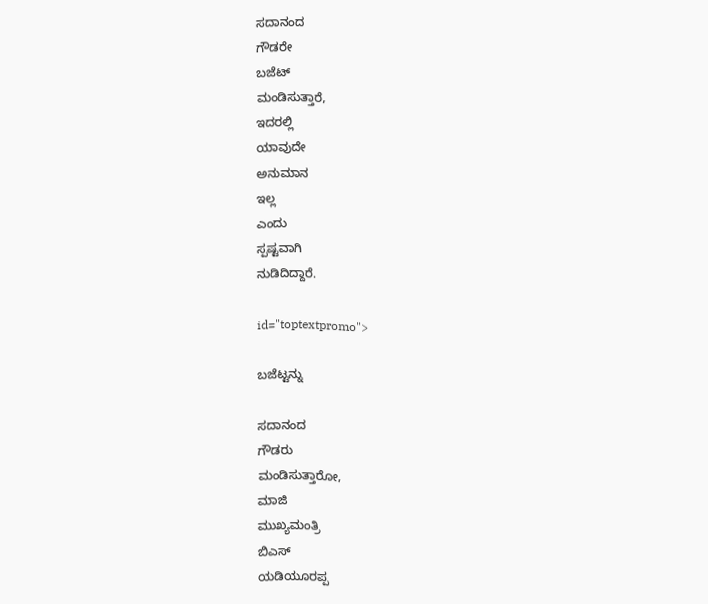ಸದಾನಂದ
ಗೌಡರೇ
ಬಜೆಟ್
ಮಂಡಿಸುತ್ತಾರೆ,
ಇದರಲ್ಲಿ
ಯಾವುದೇ
ಅನುಮಾನ
ಇಲ್ಲ
ಎಂದು
ಸ್ಪಷ್ಟವಾಗಿ
ನುಡಿದಿದ್ದಾರೆ.

id="toptextpromo">

ಬಜೆಟ್ಟನ್ನು

ಸದಾನಂದ
ಗೌಡರು
ಮಂಡಿಸುತ್ತಾರೋ,
ಮಾಜಿ
ಮುಖ್ಯಮಂತ್ರಿ
ಬಿಎಸ್
ಯಡಿಯೂರಪ್ಪ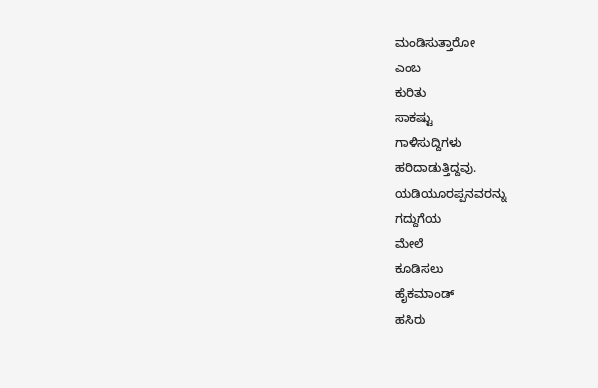ಮಂಡಿಸುತ್ತಾರೋ
ಎಂಬ
ಕುರಿತು
ಸಾಕಷ್ಟು
ಗಾಳಿಸುದ್ದಿಗಳು
ಹರಿದಾಡುತ್ತಿದ್ದವು.
ಯಡಿಯೂರಪ್ಪನವರನ್ನು
ಗದ್ದುಗೆಯ
ಮೇಲೆ
ಕೂಡಿಸಲು
ಹೈಕಮಾಂಡ್
ಹಸಿರು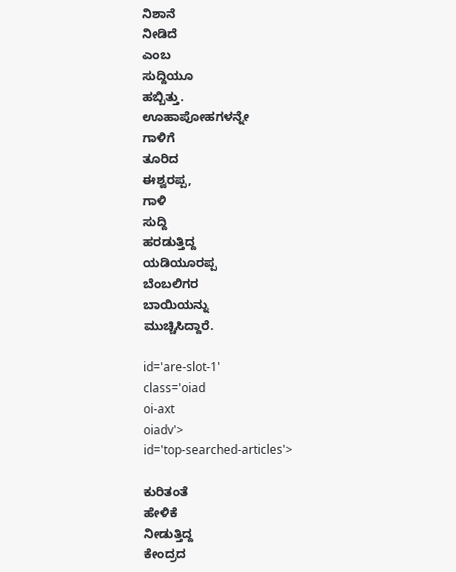ನಿಶಾನೆ
ನೀಡಿದೆ
ಎಂಬ
ಸುದ್ದಿಯೂ
ಹಬ್ಬಿತ್ತು.
ಊಹಾಪೋಹಗಳನ್ನೇ
ಗಾಳಿಗೆ
ತೂರಿದ
ಈಶ್ವರಪ್ಪ,
ಗಾಳಿ
ಸುದ್ದಿ
ಹರಡುತ್ತಿದ್ದ
ಯಡಿಯೂರಪ್ಪ
ಬೆಂಬಲಿಗರ
ಬಾಯಿಯನ್ನು
ಮುಚ್ಚಿಸಿದ್ದಾರೆ.

id='are-slot-1'
class='oiad
oi-axt
oiadv'>
id='top-searched-articles'>

ಕುರಿತಂತೆ
ಹೇಳಿಕೆ
ನೀಡುತ್ತಿದ್ದ
ಕೇಂದ್ರದ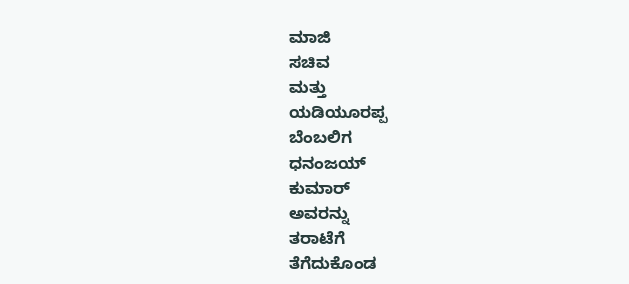ಮಾಜಿ
ಸಚಿವ
ಮತ್ತು
ಯಡಿಯೂರಪ್ಪ
ಬೆಂಬಲಿಗ
ಧನಂಜಯ್
ಕುಮಾರ್
ಅವರನ್ನು
ತರಾಟೆಗೆ
ತೆಗೆದುಕೊಂಡ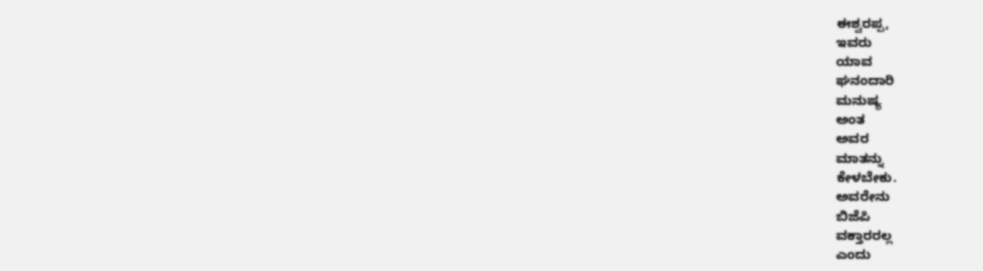ಈಶ್ವರಪ್ಪ,
ಇವರು
ಯಾವ
ಘನಂದಾರಿ
ಮನುಷ್ಯ
ಅಂತ
ಅವರ
ಮಾತನ್ನು
ಕೇಳಬೇಕು.
ಅವರೇನು
ಬಿಜೆಪಿ
ವಕ್ತಾರರಲ್ಲ
ಎಂದು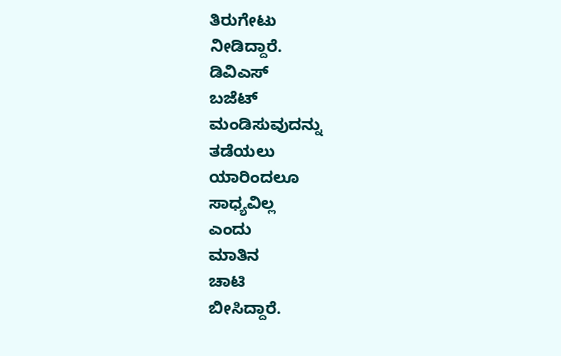ತಿರುಗೇಟು
ನೀಡಿದ್ದಾರೆ.
ಡಿವಿಎಸ್
ಬಜೆಟ್
ಮಂಡಿಸುವುದನ್ನು
ತಡೆಯಲು
ಯಾರಿಂದಲೂ
ಸಾಧ್ಯವಿಲ್ಲ
ಎಂದು
ಮಾತಿನ
ಚಾಟಿ
ಬೀಸಿದ್ದಾರೆ.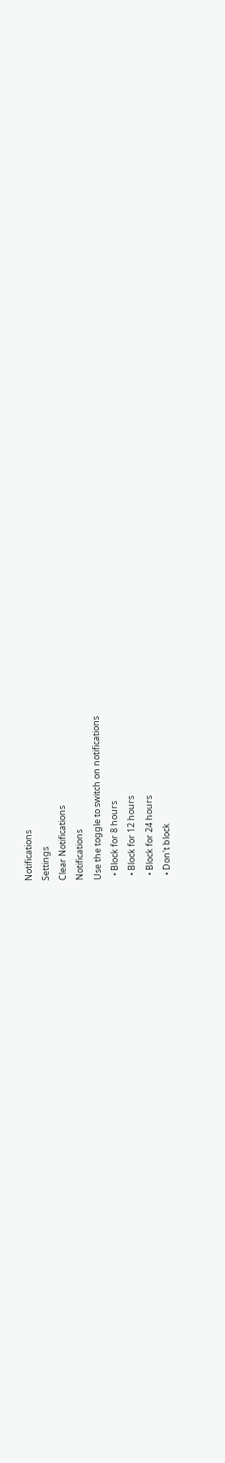Notifications
Settings
Clear Notifications
Notifications
Use the toggle to switch on notifications
  • Block for 8 hours
  • Block for 12 hours
  • Block for 24 hours
  • Don't block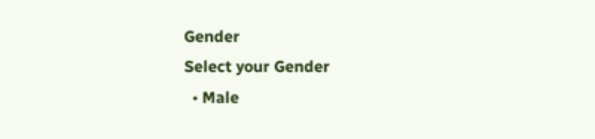Gender
Select your Gender
  • Male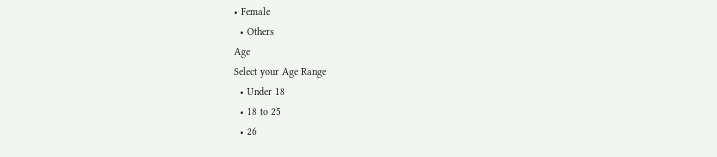• Female
  • Others
Age
Select your Age Range
  • Under 18
  • 18 to 25
  • 26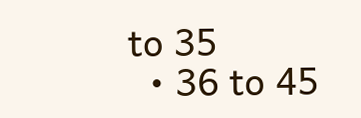to 35
  • 36 to 45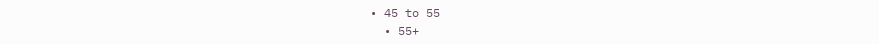• 45 to 55
  • 55+